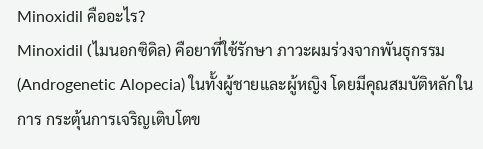Minoxidil คืออะไร?
Minoxidil (ไมนอกซิดิล) คือยาที่ใช้รักษา ภาวะผมร่วงจากพันธุกรรม (Androgenetic Alopecia) ในทั้งผู้ชายและผู้หญิง โดยมีคุณสมบัติหลักในการ กระตุ้นการเจริญเติบโตข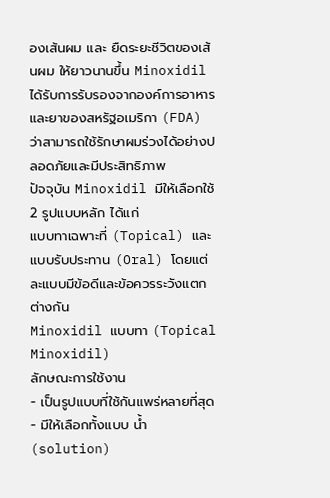องเส้นผม และ ยืดระยะชีวิตของเส้นผม ให้ยาวนานขึ้น Minoxidil ได้รับการรับรองจากองค์การอาหารและยาของสหรัฐอเมริกา (FDA) ว่าสามารถใช้รักษาผมร่วงได้อย่างปลอดภัยและมีประสิทธิภาพ
ปัจจุบัน Minoxidil มีให้เลือกใช้ 2 รูปแบบหลัก ได้แก่
แบบทาเฉพาะที่ (Topical) และ แบบรับประทาน (Oral) โดยแต่ละแบบมีข้อดีและข้อควรระวังแตกต่างกัน
Minoxidil แบบทา (Topical Minoxidil)
ลักษณะการใช้งาน
- เป็นรูปแบบที่ใช้กันแพร่หลายที่สุด
- มีให้เลือกทั้งแบบ น้ำ (solution)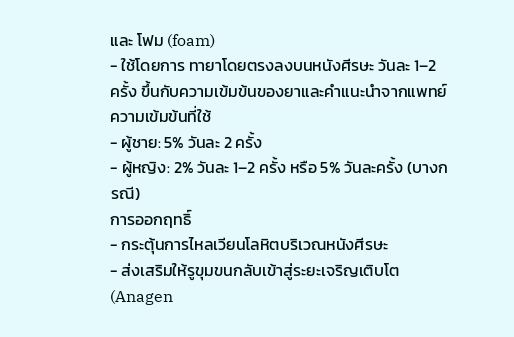และ โฟม (foam)
- ใช้โดยการ ทายาโดยตรงลงบนหนังศีรษะ วันละ 1–2 ครั้ง ขึ้นกับความเข้มข้นของยาและคำแนะนำจากแพทย์
ความเข้มข้นที่ใช้
- ผู้ชาย: 5% วันละ 2 ครั้ง
- ผู้หญิง: 2% วันละ 1–2 ครั้ง หรือ 5% วันละครั้ง (บางกรณี)
การออกฤทธิ์
- กระตุ้นการไหลเวียนโลหิตบริเวณหนังศีรษะ
- ส่งเสริมให้รูขุมขนกลับเข้าสู่ระยะเจริญเติบโต (Anagen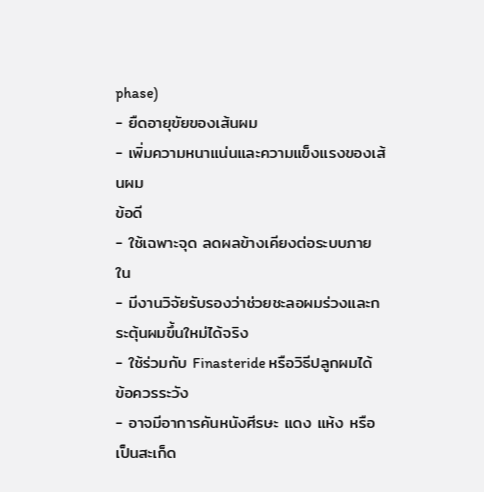phase)
- ยืดอายุขัยของเส้นผม
- เพิ่มความหนาแน่นและความแข็งแรงของเส้นผม
ข้อดี
- ใช้เฉพาะจุด ลดผลข้างเคียงต่อระบบภายใน
- มีงานวิจัยรับรองว่าช่วยชะลอผมร่วงและกระตุ้นผมขึ้นใหม่ได้จริง
- ใช้ร่วมกับ Finasteride หรือวิธีปลูกผมได้
ข้อควรระวัง
- อาจมีอาการคันหนังศีรษะ แดง แห้ง หรือเป็นสะเก็ด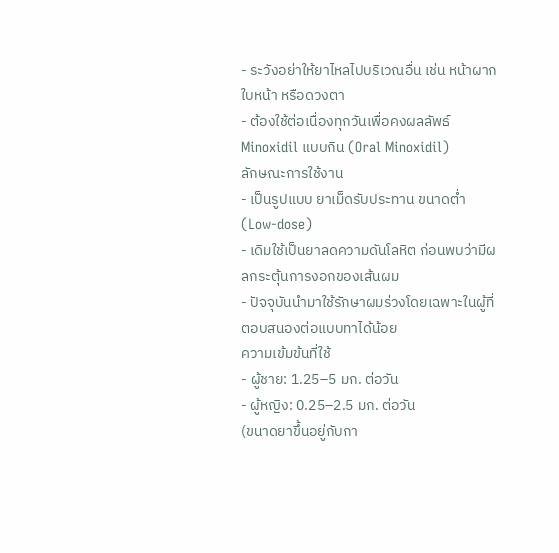- ระวังอย่าให้ยาไหลไปบริเวณอื่น เช่น หน้าผาก ใบหน้า หรือดวงตา
- ต้องใช้ต่อเนื่องทุกวันเพื่อคงผลลัพธ์
Minoxidil แบบกิน (Oral Minoxidil)
ลักษณะการใช้งาน
- เป็นรูปแบบ ยาเม็ดรับประทาน ขนาดต่ำ (Low-dose)
- เดิมใช้เป็นยาลดความดันโลหิต ก่อนพบว่ามีผลกระตุ้นการงอกของเส้นผม
- ปัจจุบันนำมาใช้รักษาผมร่วงโดยเฉพาะในผู้ที่ตอบสนองต่อแบบทาได้น้อย
ความเข้มข้นที่ใช้
- ผู้ชาย: 1.25–5 มก. ต่อวัน
- ผู้หญิง: 0.25–2.5 มก. ต่อวัน
(ขนาดยาขึ้นอยู่กับกา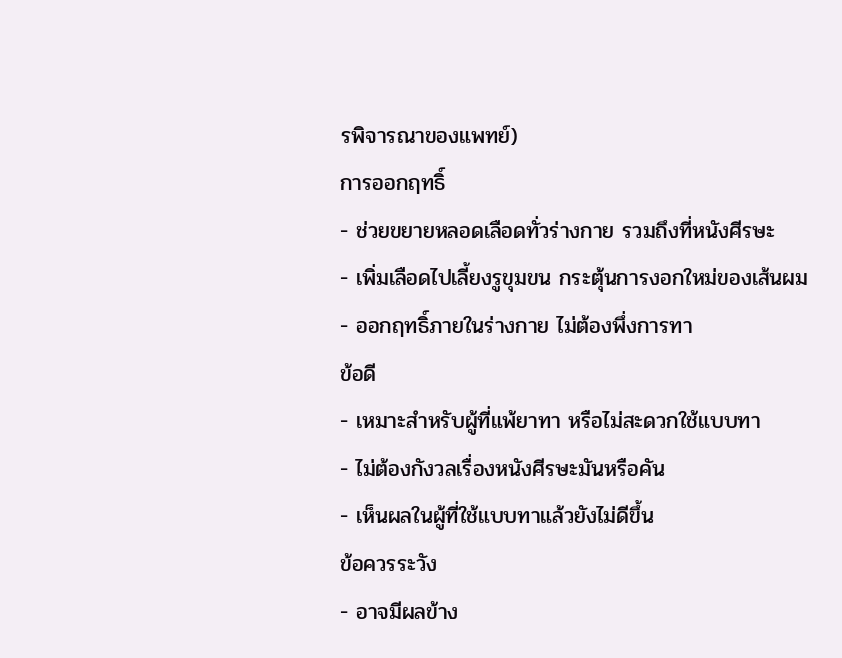รพิจารณาของแพทย์)
การออกฤทธิ์
- ช่วยขยายหลอดเลือดทั่วร่างกาย รวมถึงที่หนังศีรษะ
- เพิ่มเลือดไปเลี้ยงรูขุมขน กระตุ้นการงอกใหม่ของเส้นผม
- ออกฤทธิ์ภายในร่างกาย ไม่ต้องพึ่งการทา
ข้อดี
- เหมาะสำหรับผู้ที่แพ้ยาทา หรือไม่สะดวกใช้แบบทา
- ไม่ต้องกังวลเรื่องหนังศีรษะมันหรือคัน
- เห็นผลในผู้ที่ใช้แบบทาแล้วยังไม่ดีขึ้น
ข้อควรระวัง
- อาจมีผลข้าง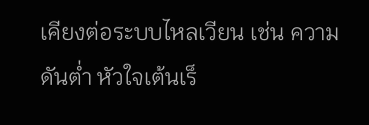เคียงต่อระบบไหลเวียน เช่น ความดันต่ำ หัวใจเต้นเร็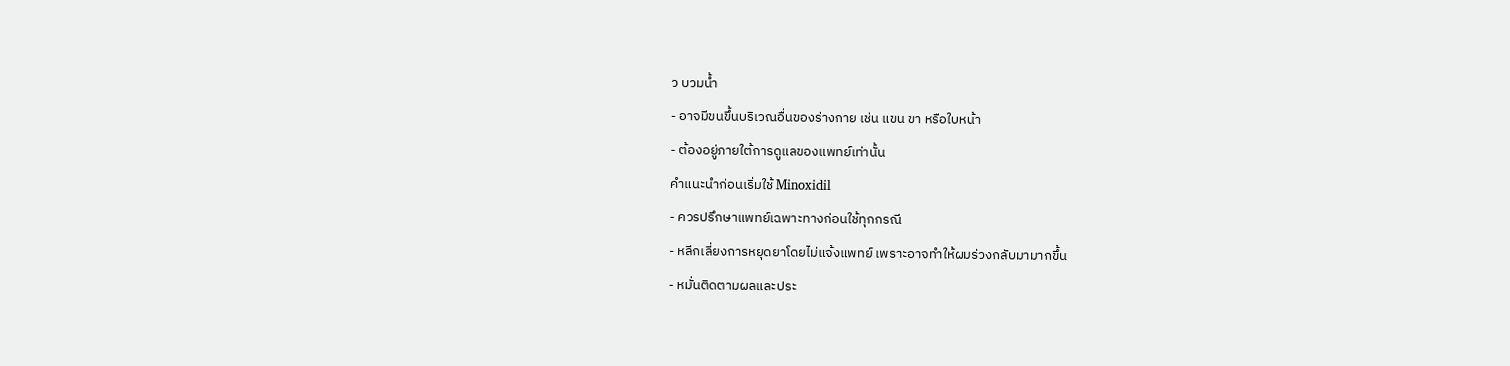ว บวมน้ำ
- อาจมีขนขึ้นบริเวณอื่นของร่างกาย เช่น แขน ขา หรือใบหน้า
- ต้องอยู่ภายใต้การดูแลของแพทย์เท่านั้น
คำแนะนำก่อนเริ่มใช้ Minoxidil
- ควรปรึกษาแพทย์เฉพาะทางก่อนใช้ทุกกรณี
- หลีกเลี่ยงการหยุดยาโดยไม่แจ้งแพทย์ เพราะอาจทำให้ผมร่วงกลับมามากขึ้น
- หมั่นติดตามผลและประ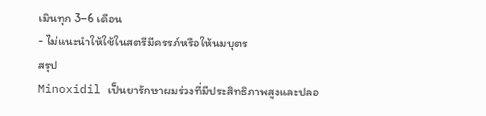เมินทุก 3–6 เดือน
- ไม่แนะนำให้ใช้ในสตรีมีครรภ์หรือให้นมบุตร
สรุป
Minoxidil เป็นยารักษาผมร่วงที่มีประสิทธิภาพสูงและปลอ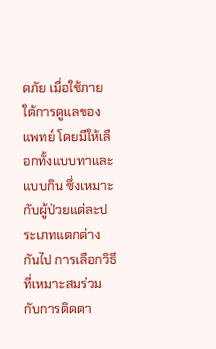ดภัย เมื่อใช้ภายใต้การดูแลของแพทย์ โดยมีให้เลือกทั้งแบบทาและแบบกิน ซึ่งเหมาะกับผู้ป่วยแต่ละประเภทแตกต่างกันไป การเลือกวิธีที่เหมาะสมร่วมกับการติดตา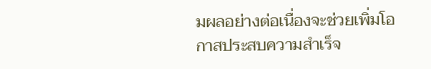มผลอย่างต่อเนื่องจะช่วยเพิ่มโอกาสประสบความสำเร็จ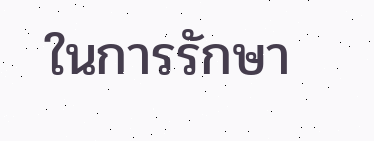ในการรักษา